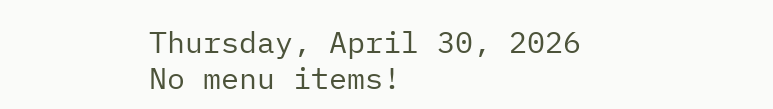Thursday, April 30, 2026
No menu items!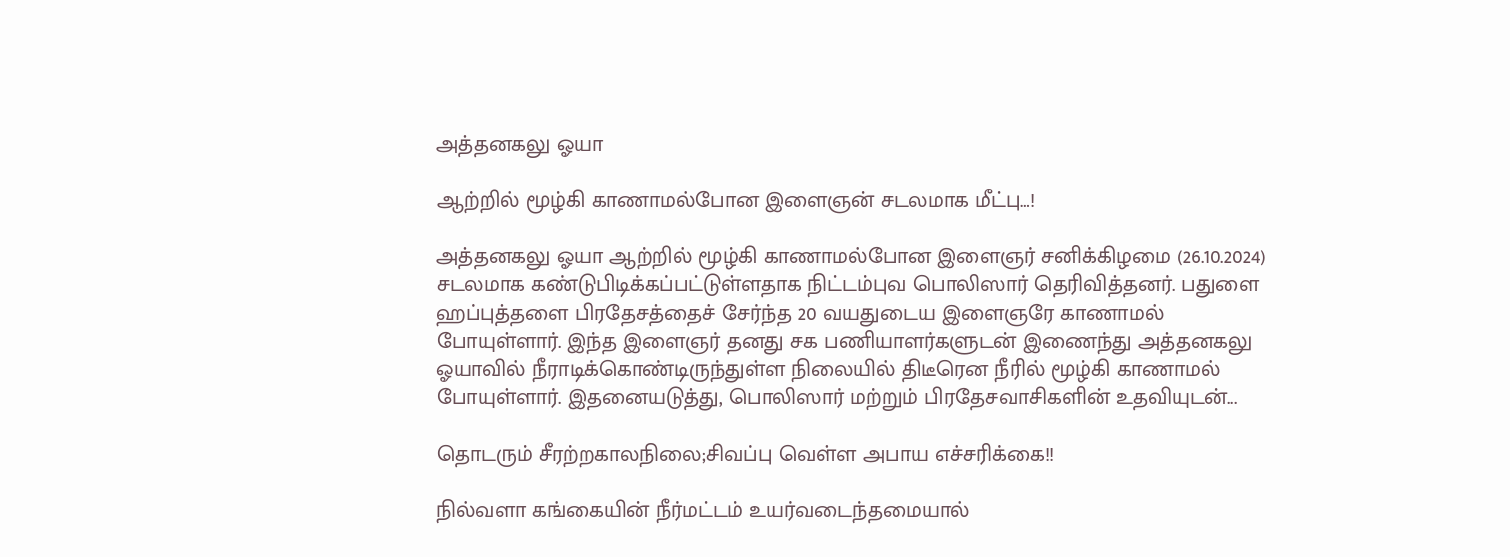அத்தனகலு ஓயா

ஆற்றில் மூழ்கி காணாமல்போன இளைஞன் சடலமாக மீட்பு…!

அத்தனகலு ஓயா ஆற்றில் மூழ்கி காணாமல்போன இளைஞர் சனிக்கிழமை (26.10.2024) சடலமாக கண்டுபிடிக்கப்பட்டுள்ளதாக நிட்டம்புவ பொலிஸார் தெரிவித்தனர். பதுளை ஹப்புத்தளை பிரதேசத்தைச் சேர்ந்த 20 வயதுடைய இளைஞரே காணாமல் போயுள்ளார். இந்த இளைஞர் தனது சக பணியாளர்களுடன் இணைந்து அத்தனகலு ஓயாவில் நீராடிக்கொண்டிருந்துள்ள நிலையில் திடீரென நீரில் மூழ்கி காணாமல் போயுள்ளார். இதனையடுத்து, பொலிஸார் மற்றும் பிரதேசவாசிகளின் உதவியுடன்...

தொடரும் சீரற்றகாலநிலை;சிவப்பு வெள்ள அபாய எச்சரிக்கை!!

நில்வளா கங்கையின் நீர்மட்டம் உயர்வடைந்தமையால்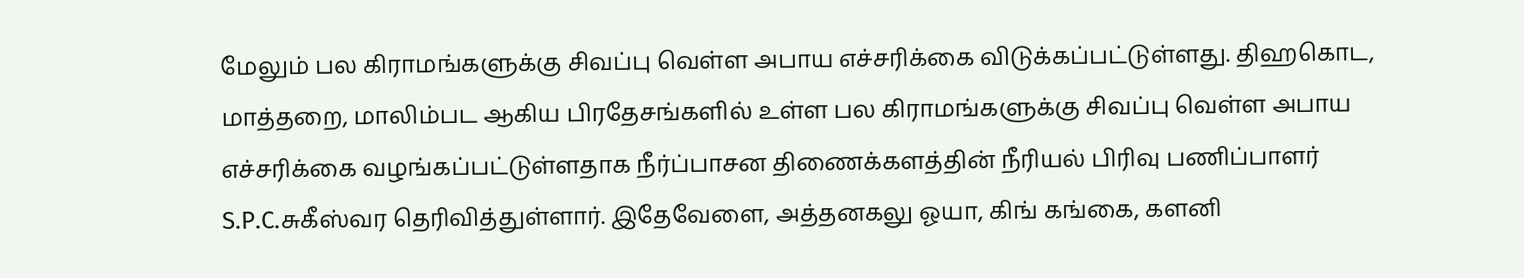மேலும் பல கிராமங்களுக்கு சிவப்பு வெள்ள அபாய எச்சரிக்கை விடுக்கப்பட்டுள்ளது. திஹகொட, மாத்தறை, மாலிம்பட ஆகிய பிரதேசங்களில் உள்ள பல கிராமங்களுக்கு சிவப்பு வெள்ள அபாய எச்சரிக்கை வழங்கப்பட்டுள்ளதாக நீர்ப்பாசன திணைக்களத்தின் நீரியல் பிரிவு பணிப்பாளர் S.P.C.சுகீஸ்வர தெரிவித்துள்ளார். இதேவேளை, அத்தனகலு ஓயா, கிங் கங்கை, களனி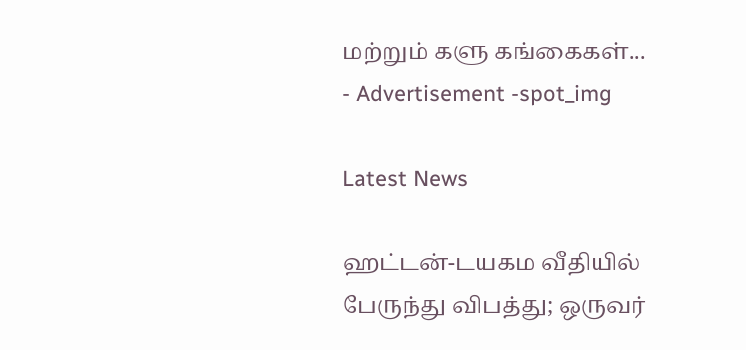மற்றும் களு கங்கைகள்...
- Advertisement -spot_img

Latest News

ஹட்டன்-டயகம வீதியில் பேருந்து விபத்து; ஒருவர்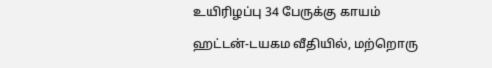உயிரிழப்பு 34 பேருக்கு காயம்

ஹட்டன்-டயகம வீதியில், மற்றொரு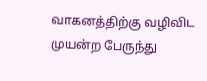வாகனத்திற்கு வழிவிட முயன்ற பேருந்து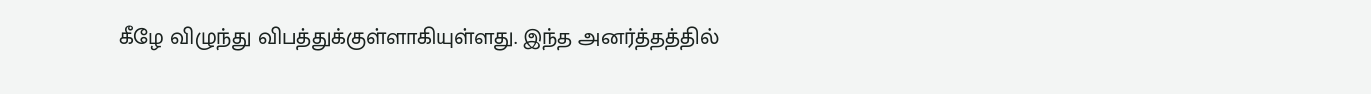கீழே விழுந்து விபத்துக்குள்ளாகியுள்ளது. இந்த அனர்த்தத்தில்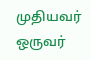முதியவர் ஒருவர்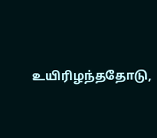உயிரிழந்ததோடு,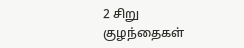2 சிறு குழந்தைகள்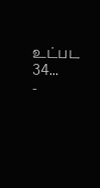உட்பட 34...
-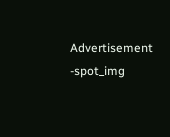Advertisement -spot_img